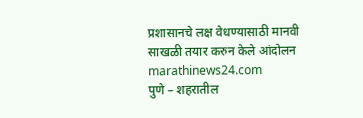प्रशासानचे लक्ष वेधण्यासाठी मानवी साखळी तयार करुन केले आंदोलन
marathinews24.com
पुणे – शहरातील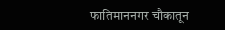फातिमाननगर चौकातून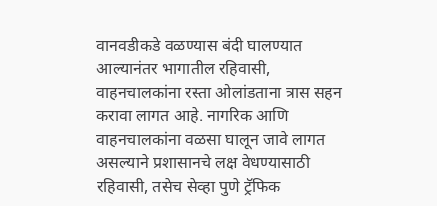वानवडीकडे वळण्यास बंदी घालण्यात आल्यानंतर भागातील रहिवासी, वाहनचालकांना रस्ता ओलांडताना त्रास सहन करावा लागत आहे. नागरिक आणि वाहनचालकांना वळसा घालून जावे लागत असल्याने प्रशासानचे लक्ष वेधण्यासाठी रहिवासी, तसेच सेव्हा पुणे ट्रॅफिक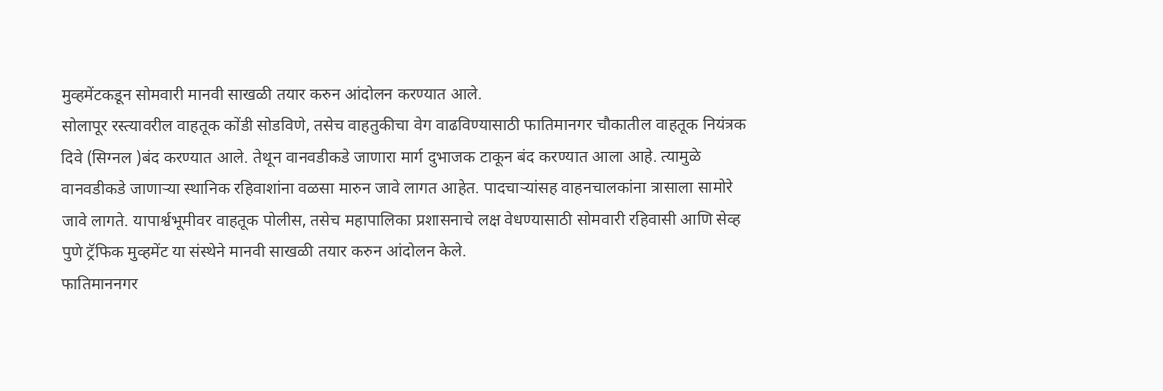मुव्हमेंटकडून सोमवारी मानवी साखळी तयार करुन आंदोलन करण्यात आले.
सोलापूर रस्त्यावरील वाहतूक कोंडी सोडविणे, तसेच वाहतुकीचा वेग वाढविण्यासाठी फातिमानगर चौकातील वाहतूक नियंत्रक दिवे (सिग्नल )बंद करण्यात आले. तेथून वानवडीकडे जाणारा मार्ग दुभाजक टाकून बंद करण्यात आला आहे. त्यामुळे वानवडीकडे जाणाऱ्या स्थानिक रहिवाशांना वळसा मारुन जावे लागत आहेत. पादचाऱ्यांसह वाहनचालकांना त्रासाला सामोरे जावे लागते. यापार्श्वभूमीवर वाहतूक पोलीस, तसेच महापालिका प्रशासनाचे लक्ष वेधण्यासाठी सोमवारी रहिवासी आणि सेव्ह पुणे ट्रॅफिक मुव्हमेंट या संस्थेने मानवी साखळी तयार करुन आंदोलन केले.
फातिमाननगर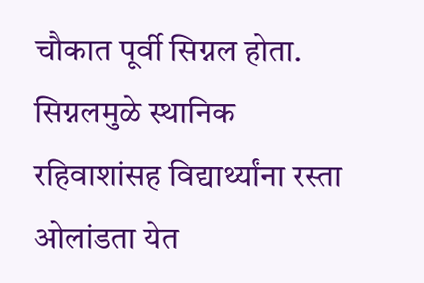चौकात पूर्वी सिग्नल होता. सिग्नलमुळे स्थानिक रहिवाशांसह विद्यार्थ्यांना रस्ता ओलांडता येत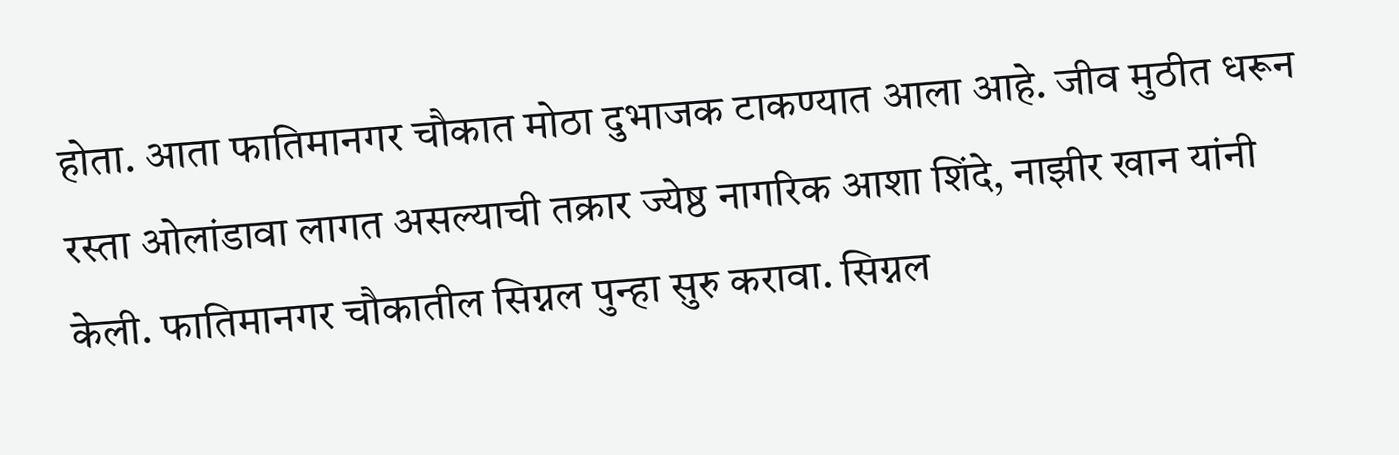होता. आता फातिमानगर चौकात मोठा दुभाजक टाकण्यात आला आहे. जीव मुठीत धरून रस्ता ओलांडावा लागत असल्याची तक्रार ज्येष्ठ नागरिक आशा शिंदे, नाझीर खान यांनी केली. फातिमानगर चौकातील सिग्नल पुन्हा सुरु करावा. सिग्नल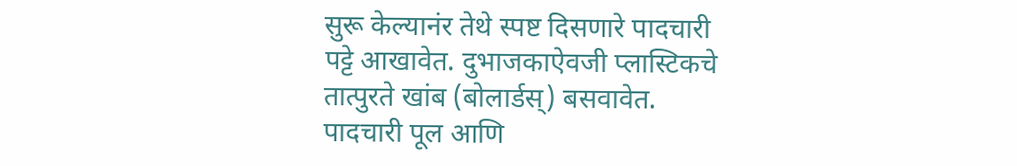सुरू केल्यानंर तेथे स्पष्ट दिसणारे पादचारी पट्टे आखावेत. दुभाजकाऐवजी प्लास्टिकचे तात्पुरते खांब (बोलार्डस्) बसवावेत. पादचारी पूल आणि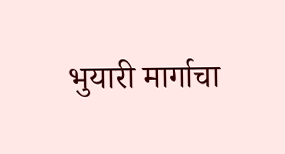भुयारी मार्गाचा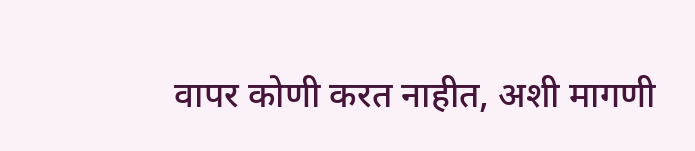वापर कोणी करत नाहीत, अशी मागणी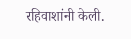रहिवाशांनी केली.